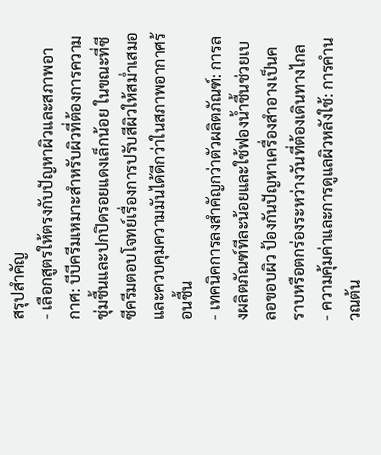สรุปสำคัญ
- เลือกสูตรให้ตรงกับปัญหาผิวและสภาพอากาศ: บีบีครีมเหมาะสำหรับผิวที่ต้องการความชุ่มชื้นและปกปิดรอยแดงเล็กน้อย ในขณะที่ซีซีครีมตอบโจทย์เรื่องการปรับสีผิวให้สม่ำเสมอและควบคุมความมันได้ดีกว่าในสภาพอากาศร้อนชื้น
- เทคนิคการลงสำคัญกว่าตัวผลิตภัณฑ์: การลงผลิตภัณฑ์ทีละน้อยและใช้ฟองน้ำชื้นช่วยเบลอขอบผิว ป้องกันปัญหาเครื่องสำอางเป็นคราบหรือตกร่องระหว่างวันที่ต้องเดินทางไกล
- ความคุ้มค่าและการดูแลผิวหลังใช้: การคำนวณต้น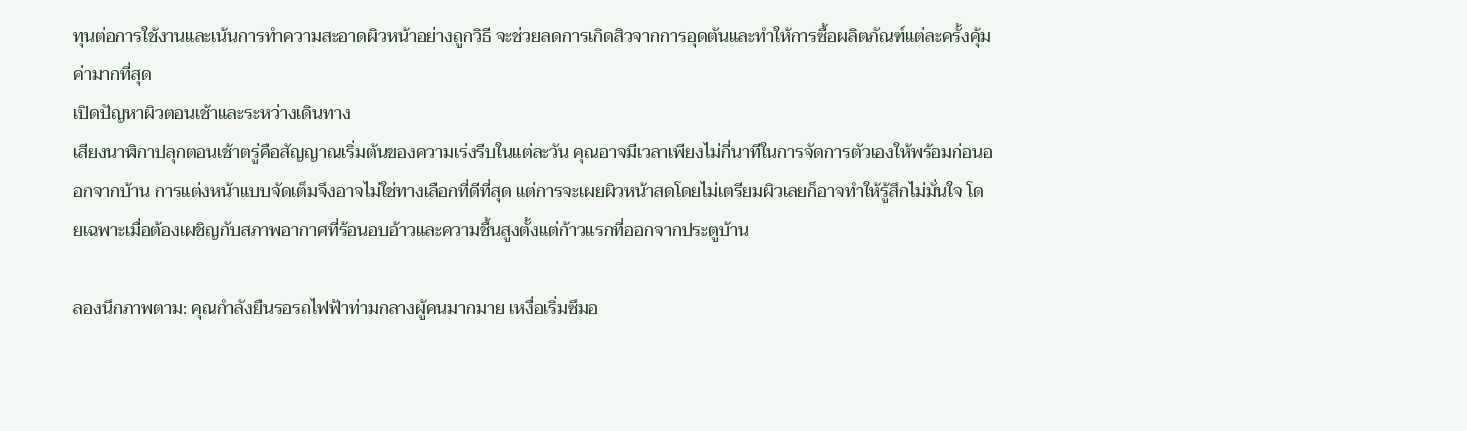ทุนต่อการใช้งานและเน้นการทำความสะอาดผิวหน้าอย่างถูกวิธี จะช่วยลดการเกิดสิวจากการอุดตันและทำให้การซื้อผลิตภัณฑ์แต่ละครั้งคุ้มค่ามากที่สุด
เปิดปัญหาผิวตอนเช้าและระหว่างเดินทาง
เสียงนาฬิกาปลุกตอนเช้าตรู่คือสัญญาณเริ่มต้นของความเร่งรีบในแต่ละวัน คุณอาจมีเวลาเพียงไม่กี่นาทีในการจัดการตัวเองให้พร้อมก่อนออกจากบ้าน การแต่งหน้าแบบจัดเต็มจึงอาจไม่ใช่ทางเลือกที่ดีที่สุด แต่การจะเผยผิวหน้าสดโดยไม่เตรียมผิวเลยก็อาจทำให้รู้สึกไม่มั่นใจ โดยเฉพาะเมื่อต้องเผชิญกับสภาพอากาศที่ร้อนอบอ้าวและความชื้นสูงตั้งแต่ก้าวแรกที่ออกจากประตูบ้าน

ลองนึกภาพตาม: คุณกำลังยืนรอรถไฟฟ้าท่ามกลางผู้คนมากมาย เหงื่อเริ่มซึมอ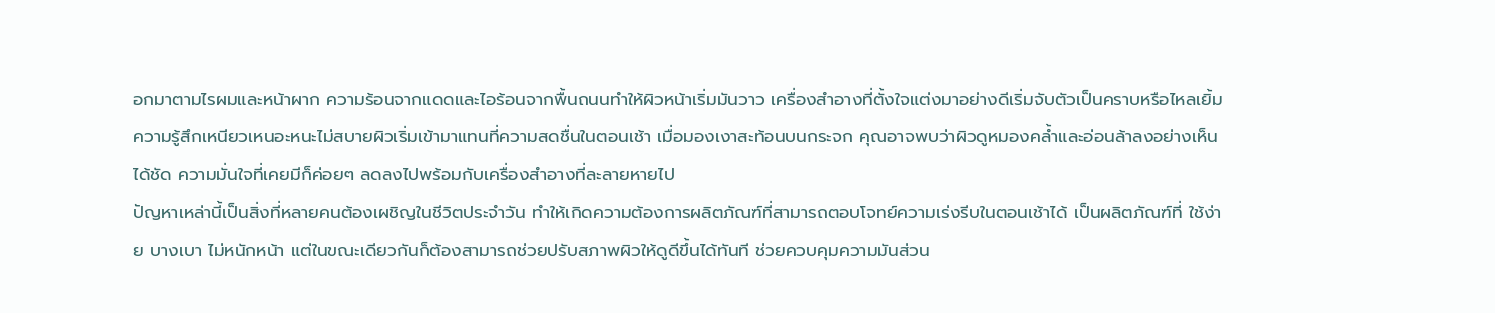อกมาตามไรผมและหน้าผาก ความร้อนจากแดดและไอร้อนจากพื้นถนนทำให้ผิวหน้าเริ่มมันวาว เครื่องสำอางที่ตั้งใจแต่งมาอย่างดีเริ่มจับตัวเป็นคราบหรือไหลเยิ้ม ความรู้สึกเหนียวเหนอะหนะไม่สบายผิวเริ่มเข้ามาแทนที่ความสดชื่นในตอนเช้า เมื่อมองเงาสะท้อนบนกระจก คุณอาจพบว่าผิวดูหมองคล้ำและอ่อนล้าลงอย่างเห็นได้ชัด ความมั่นใจที่เคยมีก็ค่อยๆ ลดลงไปพร้อมกับเครื่องสำอางที่ละลายหายไป
ปัญหาเหล่านี้เป็นสิ่งที่หลายคนต้องเผชิญในชีวิตประจำวัน ทำให้เกิดความต้องการผลิตภัณฑ์ที่สามารถตอบโจทย์ความเร่งรีบในตอนเช้าได้ เป็นผลิตภัณฑ์ที่ ใช้ง่าย บางเบา ไม่หนักหน้า แต่ในขณะเดียวกันก็ต้องสามารถช่วยปรับสภาพผิวให้ดูดีขึ้นได้ทันที ช่วยควบคุมความมันส่วน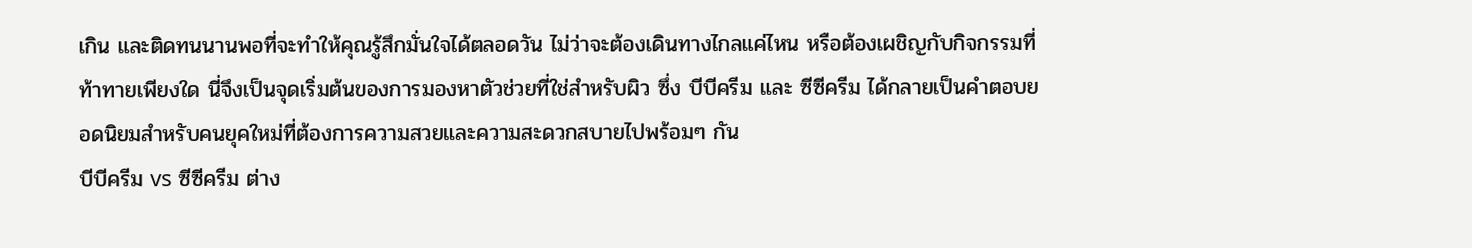เกิน และติดทนนานพอที่จะทำให้คุณรู้สึกมั่นใจได้ตลอดวัน ไม่ว่าจะต้องเดินทางไกลแค่ไหน หรือต้องเผชิญกับกิจกรรมที่ท้าทายเพียงใด นี่จึงเป็นจุดเริ่มต้นของการมองหาตัวช่วยที่ใช่สำหรับผิว ซึ่ง บีบีครีม และ ซีซีครีม ได้กลายเป็นคำตอบยอดนิยมสำหรับคนยุคใหม่ที่ต้องการความสวยและความสะดวกสบายไปพร้อมๆ กัน
บีบีครีม vs ซีซีครีม ต่าง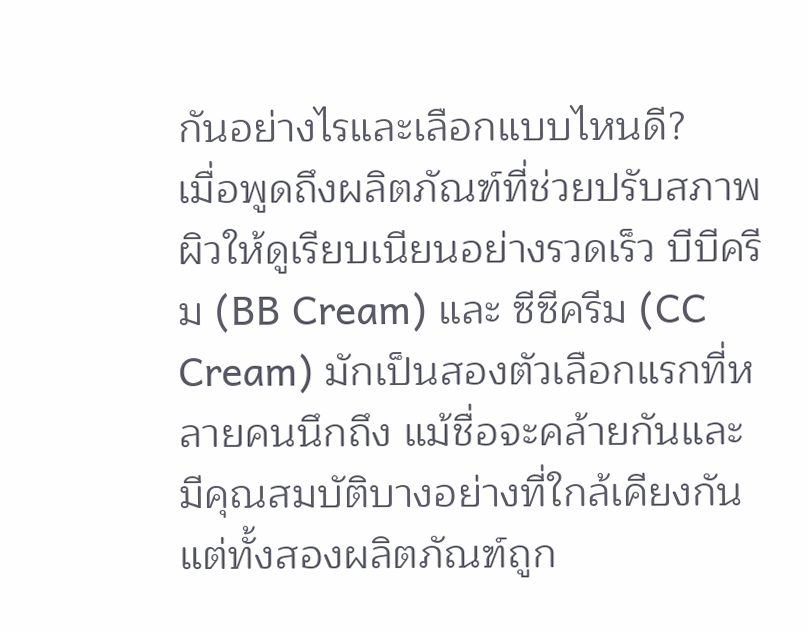กันอย่างไรและเลือกแบบไหนดี?
เมื่อพูดถึงผลิตภัณฑ์ที่ช่วยปรับสภาพผิวให้ดูเรียบเนียนอย่างรวดเร็ว บีบีครีม (BB Cream) และ ซีซีครีม (CC Cream) มักเป็นสองตัวเลือกแรกที่หลายคนนึกถึง แม้ชื่อจะคล้ายกันและมีคุณสมบัติบางอย่างที่ใกล้เคียงกัน แต่ทั้งสองผลิตภัณฑ์ถูก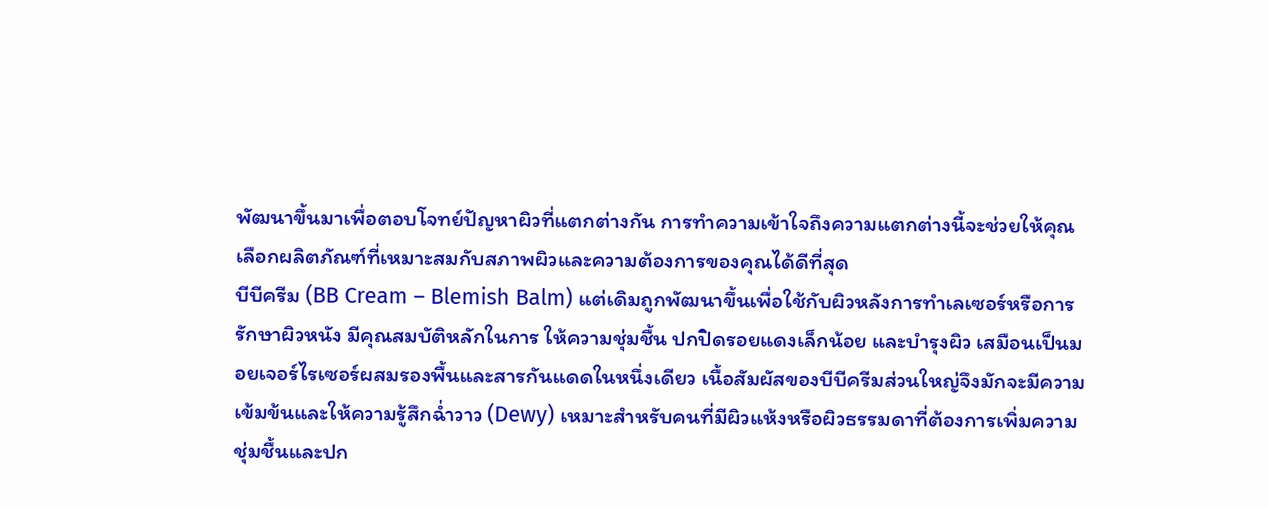พัฒนาขึ้นมาเพื่อตอบโจทย์ปัญหาผิวที่แตกต่างกัน การทำความเข้าใจถึงความแตกต่างนี้จะช่วยให้คุณเลือกผลิตภัณฑ์ที่เหมาะสมกับสภาพผิวและความต้องการของคุณได้ดีที่สุด
บีบีครีม (BB Cream – Blemish Balm) แต่เดิมถูกพัฒนาขึ้นเพื่อใช้กับผิวหลังการทำเลเซอร์หรือการรักษาผิวหนัง มีคุณสมบัติหลักในการ ให้ความชุ่มชื้น ปกปิดรอยแดงเล็กน้อย และบำรุงผิว เสมือนเป็นมอยเจอร์ไรเซอร์ผสมรองพื้นและสารกันแดดในหนึ่งเดียว เนื้อสัมผัสของบีบีครีมส่วนใหญ่จึงมักจะมีความเข้มข้นและให้ความรู้สึกฉ่ำวาว (Dewy) เหมาะสำหรับคนที่มีผิวแห้งหรือผิวธรรมดาที่ต้องการเพิ่มความชุ่มชื้นและปก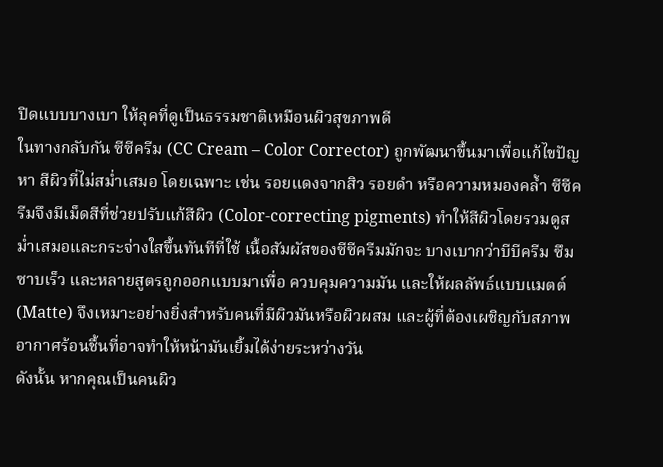ปิดแบบบางเบา ให้ลุคที่ดูเป็นธรรมชาติเหมือนผิวสุขภาพดี
ในทางกลับกัน ซีซีครีม (CC Cream – Color Corrector) ถูกพัฒนาขึ้นมาเพื่อแก้ไขปัญหา สีผิวที่ไม่สม่ำเสมอ โดยเฉพาะ เช่น รอยแดงจากสิว รอยดำ หรือความหมองคล้ำ ซีซีครีมจึงมีเม็ดสีที่ช่วยปรับแก้สีผิว (Color-correcting pigments) ทำให้สีผิวโดยรวมดูสม่ำเสมอและกระจ่างใสขึ้นทันทีที่ใช้ เนื้อสัมผัสของซีซีครีมมักจะ บางเบากว่าบีบีครีม ซึมซาบเร็ว และหลายสูตรถูกออกแบบมาเพื่อ ควบคุมความมัน และให้ผลลัพธ์แบบแมตต์ (Matte) จึงเหมาะอย่างยิ่งสำหรับคนที่มีผิวมันหรือผิวผสม และผู้ที่ต้องเผชิญกับสภาพอากาศร้อนชื้นที่อาจทำให้หน้ามันเยิ้มได้ง่ายระหว่างวัน
ดังนั้น หากคุณเป็นคนผิว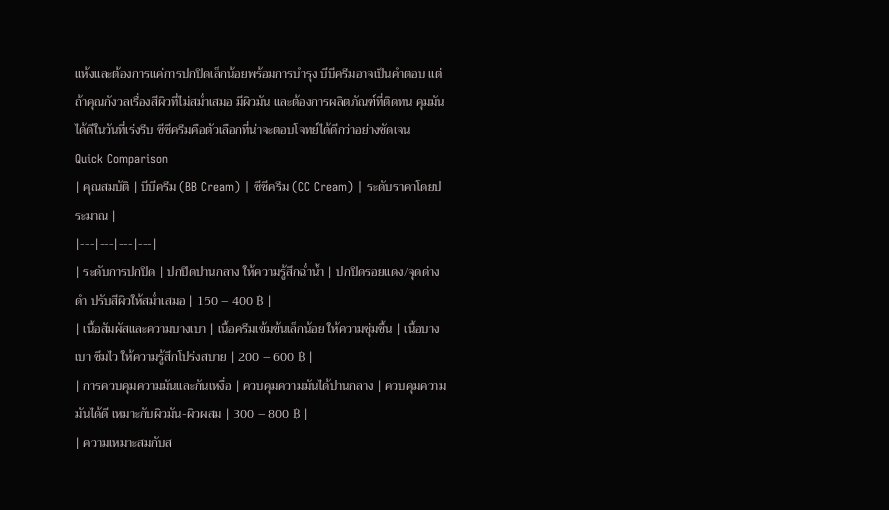แห้งและต้องการแค่การปกปิดเล็กน้อยพร้อมการบำรุง บีบีครีมอาจเป็นคำตอบ แต่ถ้าคุณกังวลเรื่องสีผิวที่ไม่สม่ำเสมอ มีผิวมัน และต้องการผลิตภัณฑ์ที่ติดทน คุมมันได้ดีในวันที่เร่งรีบ ซีซีครีมคือตัวเลือกที่น่าจะตอบโจทย์ได้ดีกว่าอย่างชัดเจน
Quick Comparison
| คุณสมบัติ | บีบีครีม (BB Cream) | ซีซีครีม (CC Cream) | ระดับราคาโดยประมาณ |
|---|---|---|---|
| ระดับการปกปิด | ปกปิดปานกลาง ให้ความรู้สึกฉ่ำน้ำ | ปกปิดรอยแดง/จุดด่างดำ ปรับสีผิวให้สม่ำเสมอ | 150 – 400 ฿ |
| เนื้อสัมผัสและความบางเบา | เนื้อครีมเข้มข้นเล็กน้อย ให้ความชุ่มชื้น | เนื้อบางเบา ซึมไว ให้ความรู้สึกโปร่งสบาย | 200 – 600 ฿ |
| การควบคุมความมันและกันเหงื่อ | ควบคุมความมันได้ปานกลาง | ควบคุมความมันได้ดี เหมาะกับผิวมัน-ผิวผสม | 300 – 800 ฿ |
| ความเหมาะสมกับส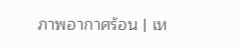ภาพอากาศร้อน | เห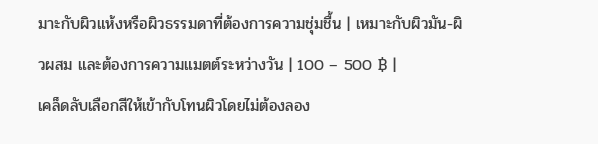มาะกับผิวแห้งหรือผิวธรรมดาที่ต้องการความชุ่มชื้น | เหมาะกับผิวมัน-ผิวผสม และต้องการความแมตต์ระหว่างวัน | 100 – 500 ฿ |
เคล็ดลับเลือกสีให้เข้ากับโทนผิวโดยไม่ต้องลอง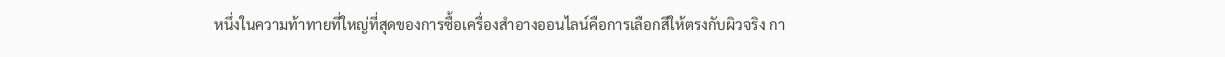หนึ่งในความท้าทายที่ใหญ่ที่สุดของการซื้อเครื่องสำอางออนไลน์คือการเลือกสีให้ตรงกับผิวจริง กา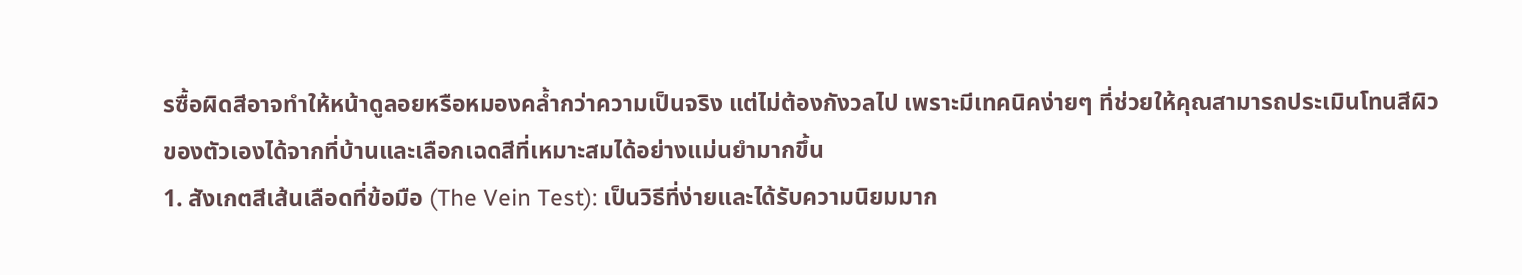รซื้อผิดสีอาจทำให้หน้าดูลอยหรือหมองคล้ำกว่าความเป็นจริง แต่ไม่ต้องกังวลไป เพราะมีเทคนิคง่ายๆ ที่ช่วยให้คุณสามารถประเมินโทนสีผิวของตัวเองได้จากที่บ้านและเลือกเฉดสีที่เหมาะสมได้อย่างแม่นยำมากขึ้น
1. สังเกตสีเส้นเลือดที่ข้อมือ (The Vein Test): เป็นวิธีที่ง่ายและได้รับความนิยมมาก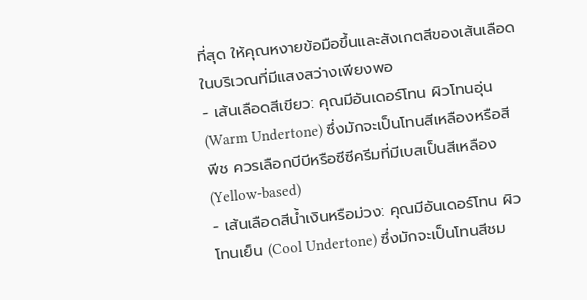ที่สุด ให้คุณหงายข้อมือขึ้นและสังเกตสีของเส้นเลือดในบริเวณที่มีแสงสว่างเพียงพอ
- เส้นเลือดสีเขียว: คุณมีอันเดอร์โทน ผิวโทนอุ่น (Warm Undertone) ซึ่งมักจะเป็นโทนสีเหลืองหรือสีพีช ควรเลือกบีบีหรือซีซีครีมที่มีเบสเป็นสีเหลือง (Yellow-based)
- เส้นเลือดสีน้ำเงินหรือม่วง: คุณมีอันเดอร์โทน ผิวโทนเย็น (Cool Undertone) ซึ่งมักจะเป็นโทนสีชม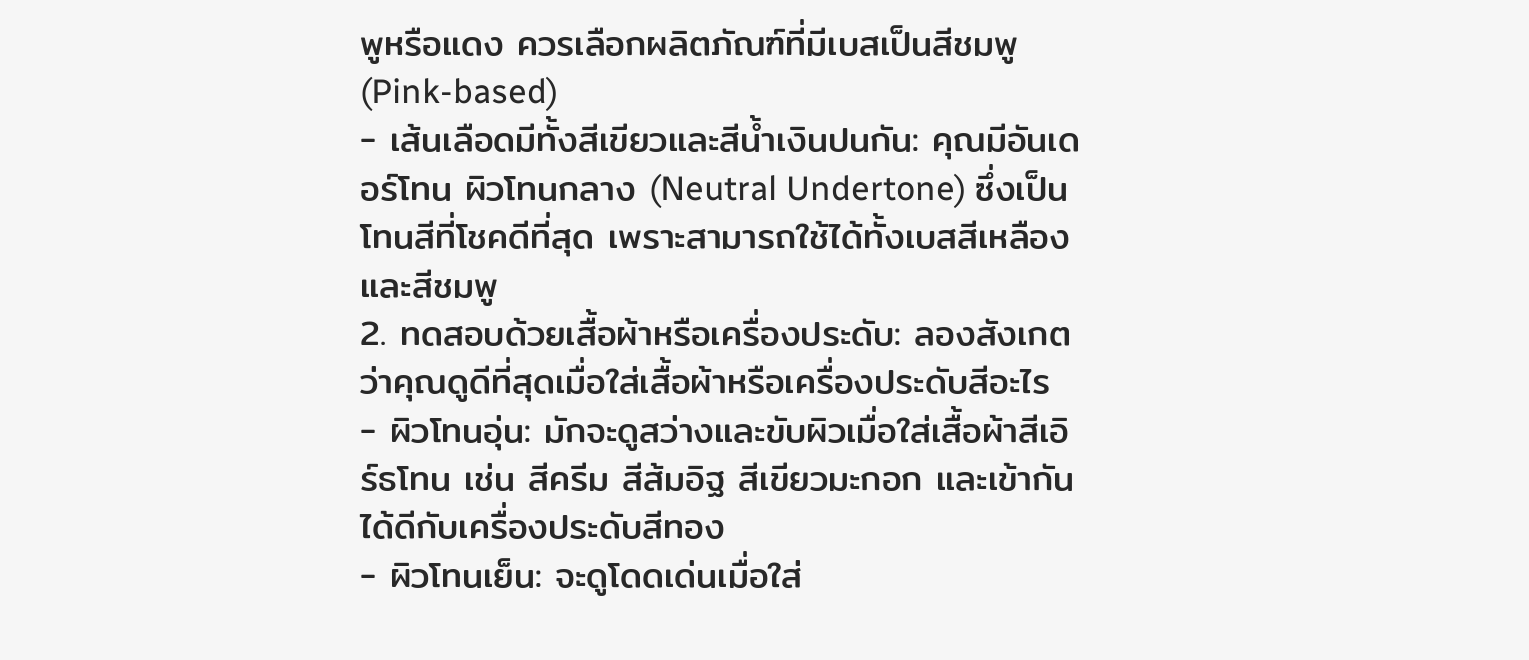พูหรือแดง ควรเลือกผลิตภัณฑ์ที่มีเบสเป็นสีชมพู (Pink-based)
- เส้นเลือดมีทั้งสีเขียวและสีน้ำเงินปนกัน: คุณมีอันเดอร์โทน ผิวโทนกลาง (Neutral Undertone) ซึ่งเป็นโทนสีที่โชคดีที่สุด เพราะสามารถใช้ได้ทั้งเบสสีเหลืองและสีชมพู
2. ทดสอบด้วยเสื้อผ้าหรือเครื่องประดับ: ลองสังเกตว่าคุณดูดีที่สุดเมื่อใส่เสื้อผ้าหรือเครื่องประดับสีอะไร
- ผิวโทนอุ่น: มักจะดูสว่างและขับผิวเมื่อใส่เสื้อผ้าสีเอิร์ธโทน เช่น สีครีม สีส้มอิฐ สีเขียวมะกอก และเข้ากันได้ดีกับเครื่องประดับสีทอง
- ผิวโทนเย็น: จะดูโดดเด่นเมื่อใส่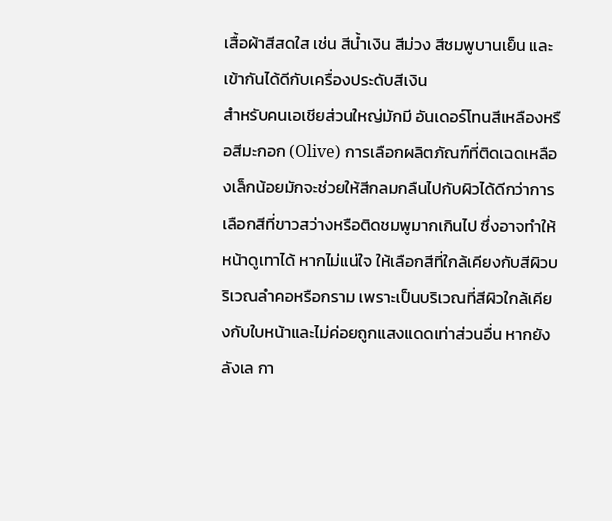เสื้อผ้าสีสดใส เช่น สีน้ำเงิน สีม่วง สีชมพูบานเย็น และเข้ากันได้ดีกับเครื่องประดับสีเงิน
สำหรับคนเอเชียส่วนใหญ่มักมี อันเดอร์โทนสีเหลืองหรือสีมะกอก (Olive) การเลือกผลิตภัณฑ์ที่ติดเฉดเหลืองเล็กน้อยมักจะช่วยให้สีกลมกลืนไปกับผิวได้ดีกว่าการเลือกสีที่ขาวสว่างหรือติดชมพูมากเกินไป ซึ่งอาจทำให้หน้าดูเทาได้ หากไม่แน่ใจ ให้เลือกสีที่ใกล้เคียงกับสีผิวบริเวณลำคอหรือกราม เพราะเป็นบริเวณที่สีผิวใกล้เคียงกับใบหน้าและไม่ค่อยถูกแสงแดดเท่าส่วนอื่น หากยังลังเล กา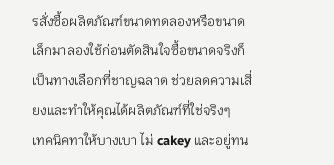รสั่งซื้อผลิตภัณฑ์ขนาดทดลองหรือขนาดเล็กมาลองใช้ก่อนตัดสินใจซื้อขนาดจริงก็เป็นทางเลือกที่ชาญฉลาด ช่วยลดความเสี่ยงและทำให้คุณได้ผลิตภัณฑ์ที่ใช่จริงๆ
เทคนิคทาให้บางเบา ไม่ cakey และอยู่ทน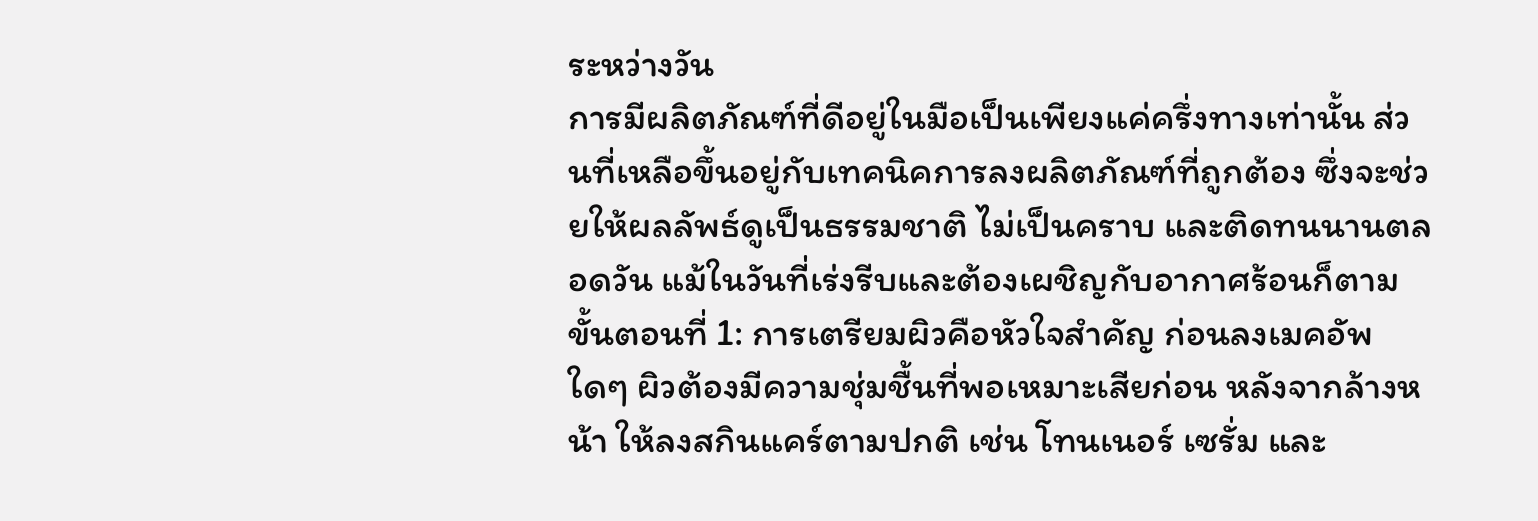ระหว่างวัน
การมีผลิตภัณฑ์ที่ดีอยู่ในมือเป็นเพียงแค่ครึ่งทางเท่านั้น ส่วนที่เหลือขึ้นอยู่กับเทคนิคการลงผลิตภัณฑ์ที่ถูกต้อง ซึ่งจะช่วยให้ผลลัพธ์ดูเป็นธรรมชาติ ไม่เป็นคราบ และติดทนนานตลอดวัน แม้ในวันที่เร่งรีบและต้องเผชิญกับอากาศร้อนก็ตาม
ขั้นตอนที่ 1: การเตรียมผิวคือหัวใจสำคัญ ก่อนลงเมคอัพใดๆ ผิวต้องมีความชุ่มชื้นที่พอเหมาะเสียก่อน หลังจากล้างหน้า ให้ลงสกินแคร์ตามปกติ เช่น โทนเนอร์ เซรั่ม และ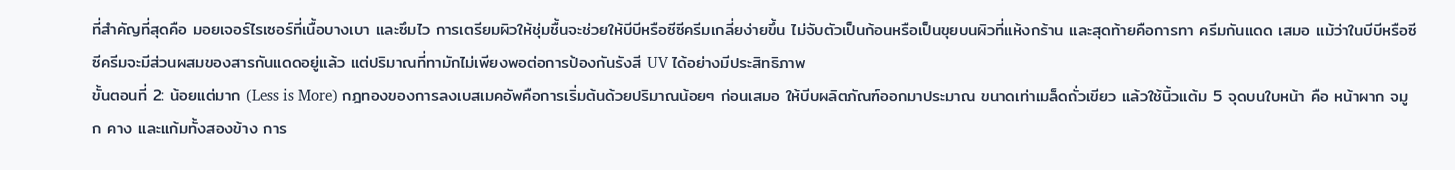ที่สำคัญที่สุดคือ มอยเจอร์ไรเซอร์ที่เนื้อบางเบา และซึมไว การเตรียมผิวให้ชุ่มชื้นจะช่วยให้บีบีหรือซีซีครีมเกลี่ยง่ายขึ้น ไม่จับตัวเป็นก้อนหรือเป็นขุยบนผิวที่แห้งกร้าน และสุดท้ายคือการทา ครีมกันแดด เสมอ แม้ว่าในบีบีหรือซีซีครีมจะมีส่วนผสมของสารกันแดดอยู่แล้ว แต่ปริมาณที่ทามักไม่เพียงพอต่อการป้องกันรังสี UV ได้อย่างมีประสิทธิภาพ
ขั้นตอนที่ 2: น้อยแต่มาก (Less is More) กฎทองของการลงเบสเมคอัพคือการเริ่มต้นด้วยปริมาณน้อยๆ ก่อนเสมอ ให้บีบผลิตภัณฑ์ออกมาประมาณ ขนาดเท่าเมล็ดถั่วเขียว แล้วใช้นิ้วแต้ม 5 จุดบนใบหน้า คือ หน้าผาก จมูก คาง และแก้มทั้งสองข้าง การ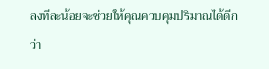ลงทีละน้อยจะช่วยให้คุณควบคุมปริมาณได้ดีกว่า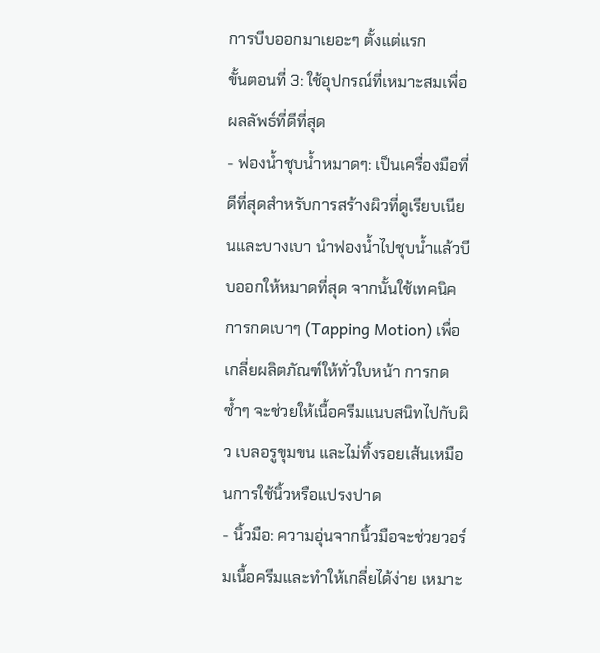การบีบออกมาเยอะๆ ตั้งแต่แรก
ขั้นตอนที่ 3: ใช้อุปกรณ์ที่เหมาะสมเพื่อผลลัพธ์ที่ดีที่สุด
- ฟองน้ำชุบน้ำหมาดๆ: เป็นเครื่องมือที่ดีที่สุดสำหรับการสร้างผิวที่ดูเรียบเนียนและบางเบา นำฟองน้ำไปชุบน้ำแล้วบีบออกให้หมาดที่สุด จากนั้นใช้เทคนิค การกดเบาๆ (Tapping Motion) เพื่อเกลี่ยผลิตภัณฑ์ให้ทั่วใบหน้า การกดซ้ำๆ จะช่วยให้เนื้อครีมแนบสนิทไปกับผิว เบลอรูขุมขน และไม่ทิ้งรอยเส้นเหมือนการใช้นิ้วหรือแปรงปาด
- นิ้วมือ: ความอุ่นจากนิ้วมือจะช่วยวอร์มเนื้อครีมและทำให้เกลี่ยได้ง่าย เหมาะ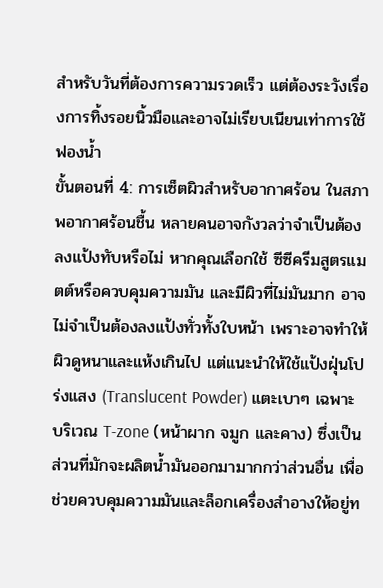สำหรับวันที่ต้องการความรวดเร็ว แต่ต้องระวังเรื่องการทิ้งรอยนิ้วมือและอาจไม่เรียบเนียนเท่าการใช้ฟองน้ำ
ขั้นตอนที่ 4: การเซ็ตผิวสำหรับอากาศร้อน ในสภาพอากาศร้อนชื้น หลายคนอาจกังวลว่าจำเป็นต้องลงแป้งทับหรือไม่ หากคุณเลือกใช้ ซีซีครีมสูตรแมตต์หรือควบคุมความมัน และมีผิวที่ไม่มันมาก อาจไม่จำเป็นต้องลงแป้งทั่วทั้งใบหน้า เพราะอาจทำให้ผิวดูหนาและแห้งเกินไป แต่แนะนำให้ใช้แป้งฝุ่นโปร่งแสง (Translucent Powder) แตะเบาๆ เฉพาะบริเวณ T-zone (หน้าผาก จมูก และคาง) ซึ่งเป็นส่วนที่มักจะผลิตน้ำมันออกมามากกว่าส่วนอื่น เพื่อช่วยควบคุมความมันและล็อกเครื่องสำอางให้อยู่ท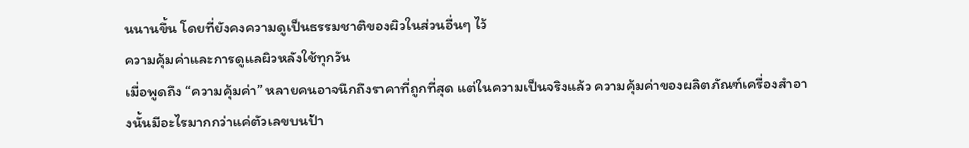นนานขึ้น โดยที่ยังคงความดูเป็นธรรมชาติของผิวในส่วนอื่นๆ ไว้
ความคุ้มค่าและการดูแลผิวหลังใช้ทุกวัน
เมื่อพูดถึง “ความคุ้มค่า” หลายคนอาจนึกถึงราคาที่ถูกที่สุด แต่ในความเป็นจริงแล้ว ความคุ้มค่าของผลิตภัณฑ์เครื่องสำอางนั้นมีอะไรมากกว่าแค่ตัวเลขบนป้า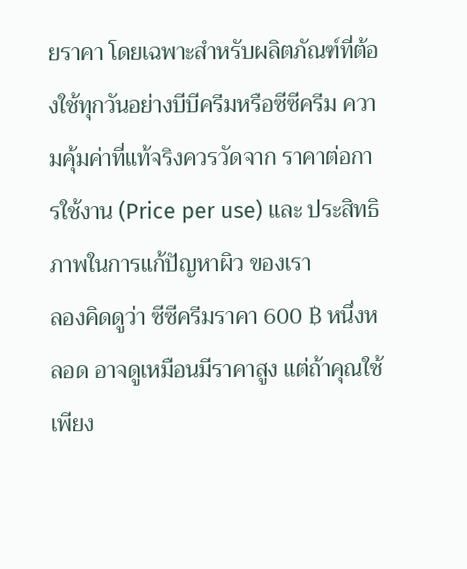ยราคา โดยเฉพาะสำหรับผลิตภัณฑ์ที่ต้องใช้ทุกวันอย่างบีบีครีมหรือซีซีครีม ความคุ้มค่าที่แท้จริงควรวัดจาก ราคาต่อการใช้งาน (Price per use) และ ประสิทธิภาพในการแก้ปัญหาผิว ของเรา
ลองคิดดูว่า ซีซีครีมราคา 600 ฿ หนึ่งหลอด อาจดูเหมือนมีราคาสูง แต่ถ้าคุณใช้เพียง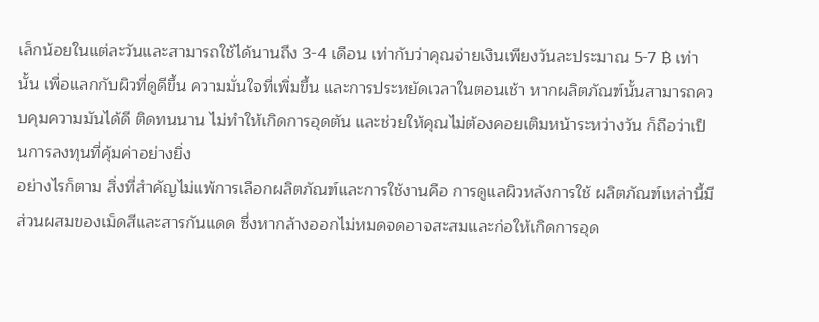เล็กน้อยในแต่ละวันและสามารถใช้ได้นานถึง 3-4 เดือน เท่ากับว่าคุณจ่ายเงินเพียงวันละประมาณ 5-7 ฿ เท่านั้น เพื่อแลกกับผิวที่ดูดีขึ้น ความมั่นใจที่เพิ่มขึ้น และการประหยัดเวลาในตอนเช้า หากผลิตภัณฑ์นั้นสามารถควบคุมความมันได้ดี ติดทนนาน ไม่ทำให้เกิดการอุดตัน และช่วยให้คุณไม่ต้องคอยเติมหน้าระหว่างวัน ก็ถือว่าเป็นการลงทุนที่คุ้มค่าอย่างยิ่ง
อย่างไรก็ตาม สิ่งที่สำคัญไม่แพ้การเลือกผลิตภัณฑ์และการใช้งานคือ การดูแลผิวหลังการใช้ ผลิตภัณฑ์เหล่านี้มีส่วนผสมของเม็ดสีและสารกันแดด ซึ่งหากล้างออกไม่หมดจดอาจสะสมและก่อให้เกิดการอุด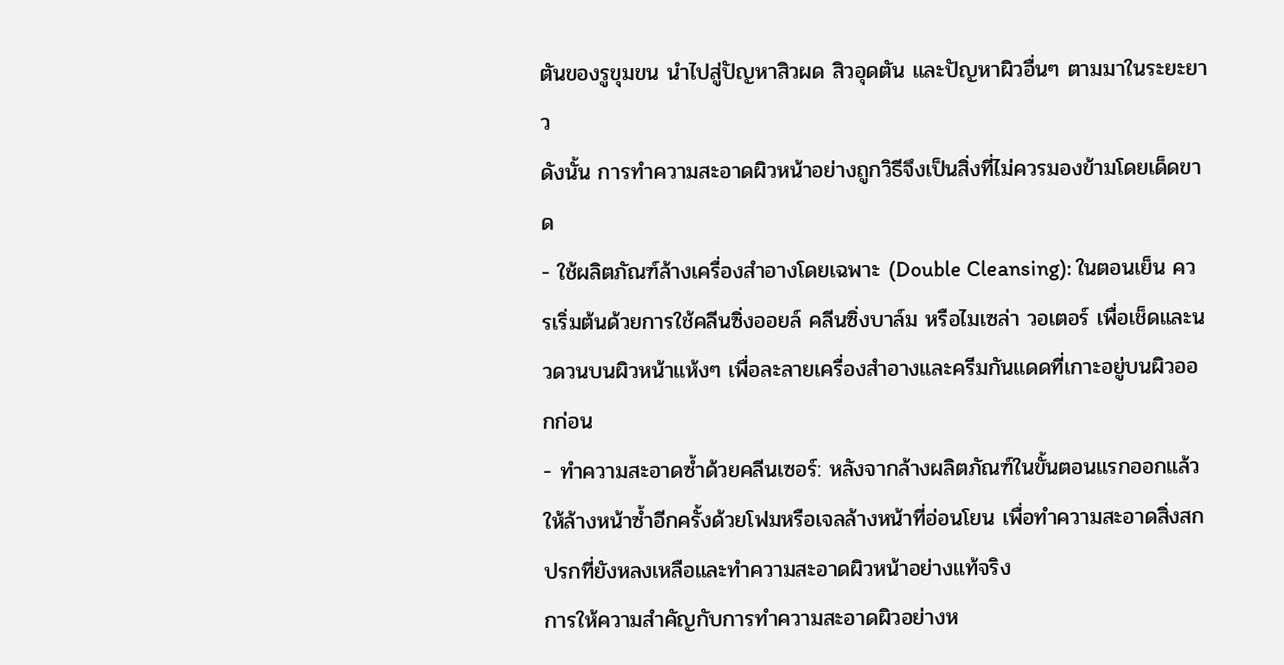ตันของรูขุมขน นำไปสู่ปัญหาสิวผด สิวอุดตัน และปัญหาผิวอื่นๆ ตามมาในระยะยาว
ดังนั้น การทำความสะอาดผิวหน้าอย่างถูกวิธีจึงเป็นสิ่งที่ไม่ควรมองข้ามโดยเด็ดขาด
- ใช้ผลิตภัณฑ์ล้างเครื่องสำอางโดยเฉพาะ (Double Cleansing): ในตอนเย็น ควรเริ่มต้นด้วยการใช้คลีนซิ่งออยล์ คลีนซิ่งบาล์ม หรือไมเซล่า วอเตอร์ เพื่อเช็ดและนวดวนบนผิวหน้าแห้งๆ เพื่อละลายเครื่องสำอางและครีมกันแดดที่เกาะอยู่บนผิวออกก่อน
- ทำความสะอาดซ้ำด้วยคลีนเซอร์: หลังจากล้างผลิตภัณฑ์ในขั้นตอนแรกออกแล้ว ให้ล้างหน้าซ้ำอีกครั้งด้วยโฟมหรือเจลล้างหน้าที่อ่อนโยน เพื่อทำความสะอาดสิ่งสกปรกที่ยังหลงเหลือและทำความสะอาดผิวหน้าอย่างแท้จริง
การให้ความสำคัญกับการทำความสะอาดผิวอย่างห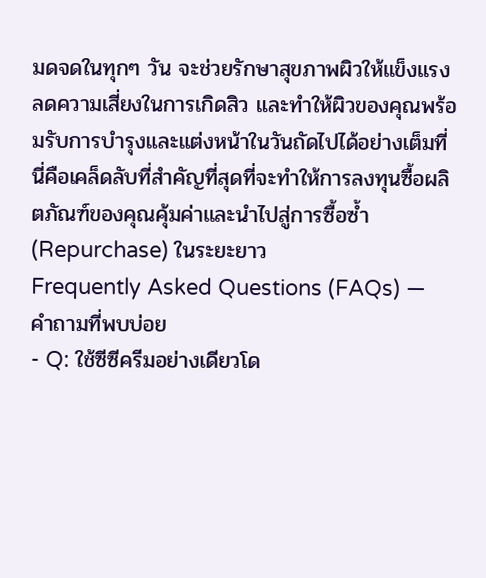มดจดในทุกๆ วัน จะช่วยรักษาสุขภาพผิวให้แข็งแรง ลดความเสี่ยงในการเกิดสิว และทำให้ผิวของคุณพร้อมรับการบำรุงและแต่งหน้าในวันถัดไปได้อย่างเต็มที่ นี่คือเคล็ดลับที่สำคัญที่สุดที่จะทำให้การลงทุนซื้อผลิตภัณฑ์ของคุณคุ้มค่าและนำไปสู่การซื้อซ้ำ (Repurchase) ในระยะยาว
Frequently Asked Questions (FAQs) — คำถามที่พบบ่อย
- Q: ใช้ซีซีครีมอย่างเดียวโด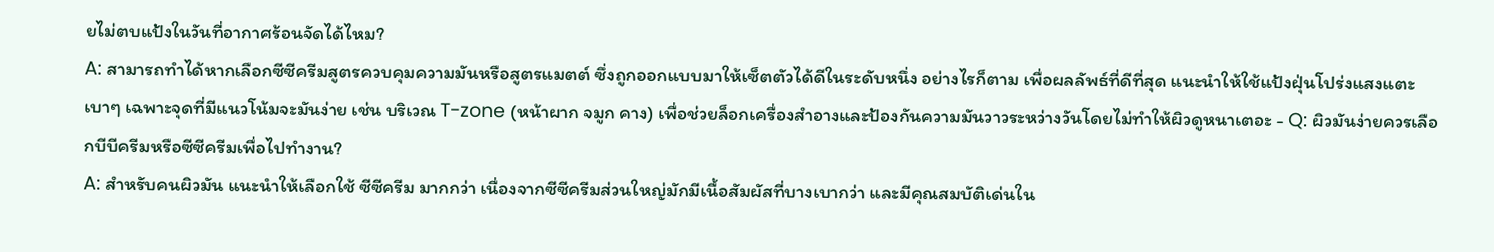ยไม่ตบแป้งในวันที่อากาศร้อนจัดได้ไหม?
A: สามารถทำได้หากเลือกซีซีครีมสูตรควบคุมความมันหรือสูตรแมตต์ ซึ่งถูกออกแบบมาให้เซ็ตตัวได้ดีในระดับหนึ่ง อย่างไรก็ตาม เพื่อผลลัพธ์ที่ดีที่สุด แนะนำให้ใช้แป้งฝุ่นโปร่งแสงแตะเบาๆ เฉพาะจุดที่มีแนวโน้มจะมันง่าย เช่น บริเวณ T-zone (หน้าผาก จมูก คาง) เพื่อช่วยล็อกเครื่องสำอางและป้องกันความมันวาวระหว่างวันโดยไม่ทำให้ผิวดูหนาเตอะ - Q: ผิวมันง่ายควรเลือกบีบีครีมหรือซีซีครีมเพื่อไปทำงาน?
A: สำหรับคนผิวมัน แนะนำให้เลือกใช้ ซีซีครีม มากกว่า เนื่องจากซีซีครีมส่วนใหญ่มักมีเนื้อสัมผัสที่บางเบากว่า และมีคุณสมบัติเด่นใน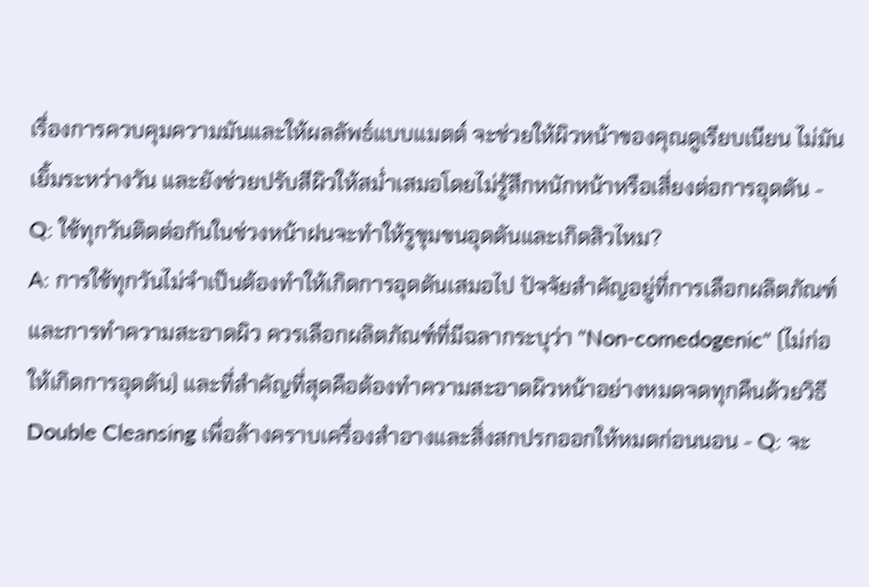เรื่องการควบคุมความมันและให้ผลลัพธ์แบบแมตต์ จะช่วยให้ผิวหน้าของคุณดูเรียบเนียน ไม่มันเยิ้มระหว่างวัน และยังช่วยปรับสีผิวให้สม่ำเสมอโดยไม่รู้สึกหนักหน้าหรือเสี่ยงต่อการอุดตัน - Q: ใช้ทุกวันติดต่อกันในช่วงหน้าฝนจะทำให้รูขุมขนอุดตันและเกิดสิวไหม?
A: การใช้ทุกวันไม่จำเป็นต้องทำให้เกิดการอุดตันเสมอไป ปัจจัยสำคัญอยู่ที่การเลือกผลิตภัณฑ์และการทำความสะอาดผิว ควรเลือกผลิตภัณฑ์ที่มีฉลากระบุว่า "Non-comedogenic" (ไม่ก่อให้เกิดการอุดตัน) และที่สำคัญที่สุดคือต้องทำความสะอาดผิวหน้าอย่างหมดจดทุกคืนด้วยวิธี Double Cleansing เพื่อล้างคราบเครื่องสำอางและสิ่งสกปรกออกให้หมดก่อนนอน - Q: จะ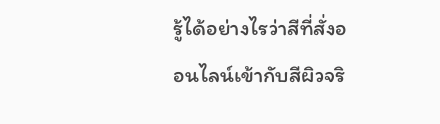รู้ได้อย่างไรว่าสีที่สั่งออนไลน์เข้ากับสีผิวจริ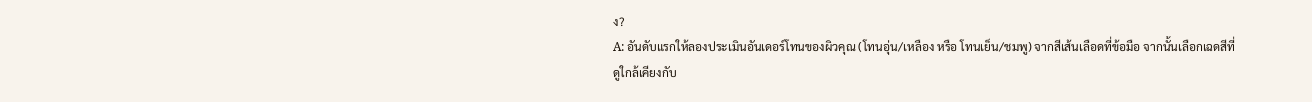ง?
A: อันดับแรกให้ลองประเมินอันเดอร์โทนของผิวคุณ (โทนอุ่น/เหลือง หรือ โทนเย็น/ชมพู) จากสีเส้นเลือดที่ข้อมือ จากนั้นเลือกเฉดสีที่ดูใกล้เคียงกับ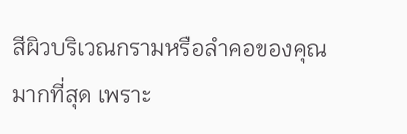สีผิวบริเวณกรามหรือลำคอของคุณมากที่สุด เพราะ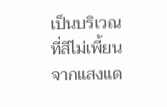เป็นบริเวณที่สีไม่เพี้ยนจากแสงแด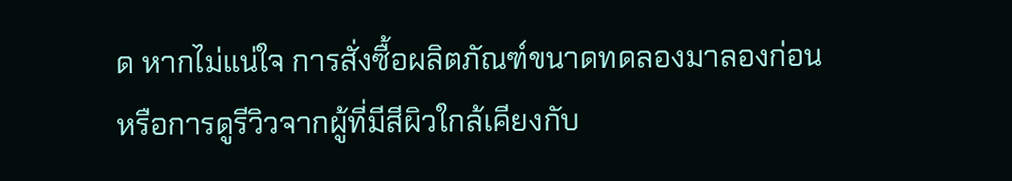ด หากไม่แน่ใจ การสั่งซื้อผลิตภัณฑ์ขนาดทดลองมาลองก่อน หรือการดูรีวิวจากผู้ที่มีสีผิวใกล้เคียงกับ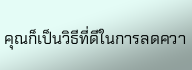คุณก็เป็นวิธีที่ดีในการลดควา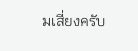มเสี่ยงครับ